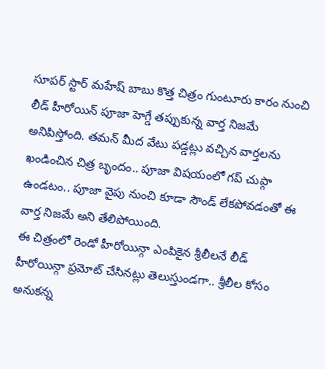సూపర్ స్టార్ మహేష్ బాబు కొత్త చిత్రం గుంటూరు కారం నుంచి లీడ్ హీరోయిన్ పూజా హెగ్డే తప్పుకున్న వార్త నిజమే అనిపిస్తోంది. తమన్ మీద వేటు పడ్డట్లు వచ్చిన వార్తలను ఖండించిన చిత్ర బృందం.. పూజా విషయంలో గప్ చుప్గా ఉండటం.. పూజా వైపు నుంచి కూడా సౌండ్ లేకపోవడంతో ఈ వార్త నిజమే అని తేలిపోయింది.
ఈ చిత్రంలో రెండో హీరోయిన్గా ఎంపికైన శ్రీలీలనే లీడ్ హీరోయిన్గా ప్రమోట్ చేసినట్లు తెలుస్తుండగా.. శ్రీలీల కోసం అనుకన్న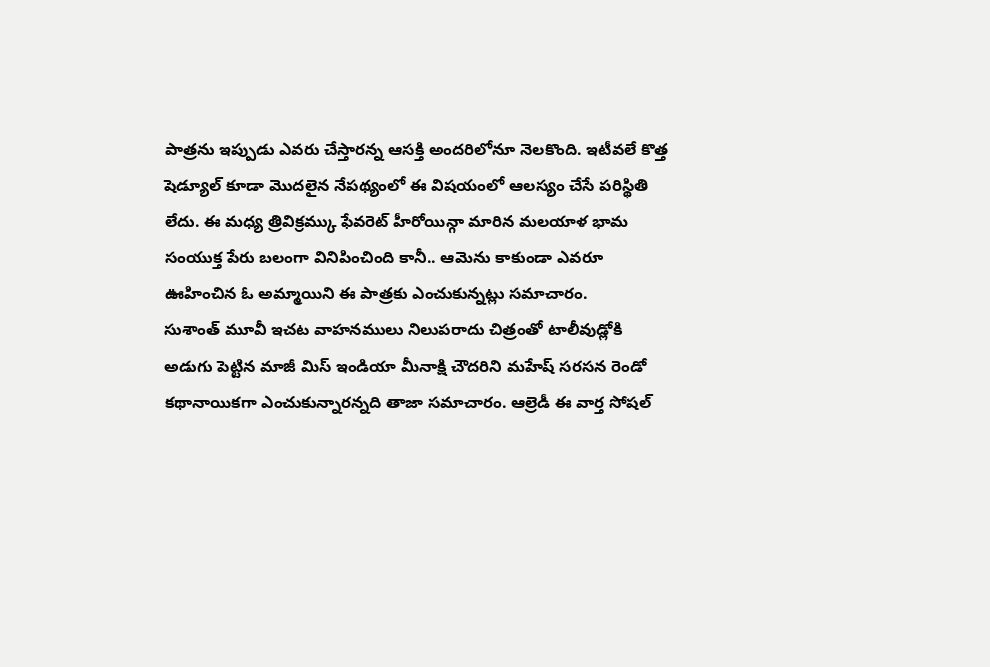పాత్రను ఇప్పుడు ఎవరు చేస్తారన్న ఆసక్తి అందరిలోనూ నెలకొంది. ఇటీవలే కొత్త షెడ్యూల్ కూడా మొదలైన నేపథ్యంలో ఈ విషయంలో ఆలస్యం చేసే పరిస్థితి లేదు. ఈ మధ్య త్రివిక్రమ్కు ఫేవరెట్ హీరోయిన్గా మారిన మలయాళ భామ సంయుక్త పేరు బలంగా వినిపించింది కానీ.. ఆమెను కాకుండా ఎవరూ ఊహించిన ఓ అమ్మాయిని ఈ పాత్రకు ఎంచుకున్నట్లు సమాచారం.
సుశాంత్ మూవీ ఇచట వాహనములు నిలుపరాదు చిత్రంతో టాలీవుడ్లోకి అడుగు పెట్టిన మాజీ మిస్ ఇండియా మీనాక్షి చౌదరిని మహేష్ సరసన రెండో కథానాయికగా ఎంచుకున్నారన్నది తాజా సమాచారం. ఆల్రెడీ ఈ వార్త సోషల్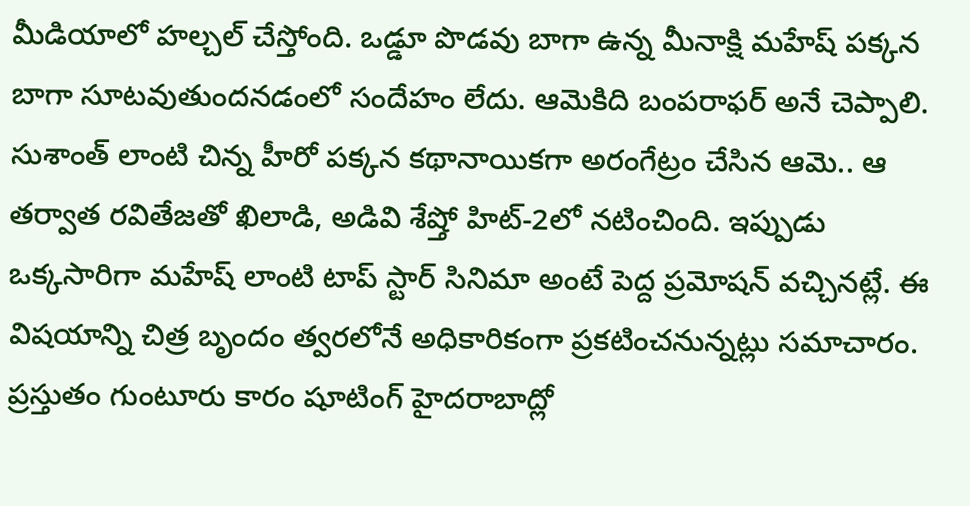మీడియాలో హల్చల్ చేస్తోంది. ఒడ్డూ పొడవు బాగా ఉన్న మీనాక్షి మహేష్ పక్కన బాగా సూటవుతుందనడంలో సందేహం లేదు. ఆమెకిది బంపరాఫర్ అనే చెప్పాలి.
సుశాంత్ లాంటి చిన్న హీరో పక్కన కథానాయికగా అరంగేట్రం చేసిన ఆమె.. ఆ తర్వాత రవితేజతో ఖిలాడి, అడివి శేష్తో హిట్-2లో నటించింది. ఇప్పుడు ఒక్కసారిగా మహేష్ లాంటి టాప్ స్టార్ సినిమా అంటే పెద్ద ప్రమోషన్ వచ్చినట్లే. ఈ విషయాన్ని చిత్ర బృందం త్వరలోనే అధికారికంగా ప్రకటించనున్నట్లు సమాచారం. ప్రస్తుతం గుంటూరు కారం షూటింగ్ హైదరాబాద్లో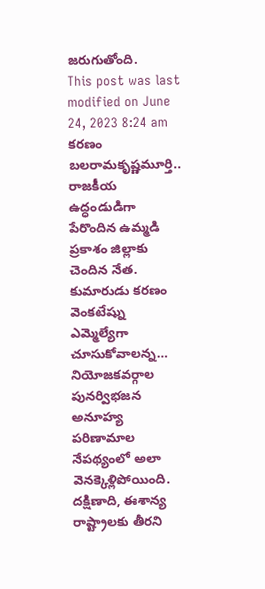జరుగుతోంది.
This post was last modified on June 24, 2023 8:24 am
కరణం బలరామకృష్ణమూర్తి.. రాజకీయ ఉద్ధండుడిగా పేరొందిన ఉమ్మడి ప్రకాశం జిల్లాకు చెందిన నేత. కుమారుడు కరణం వెంకటేష్ను ఎమ్మెల్యేగా చూసుకోవాలన్న…
నియోజకవర్గాల పునర్విభజన అనూహ్య పరిణామాల నేపథ్యంలో అలా వెనక్కెళ్లిపోయింది. దక్షిణాది, ఈశాన్య రాష్ట్రాలకు తీరని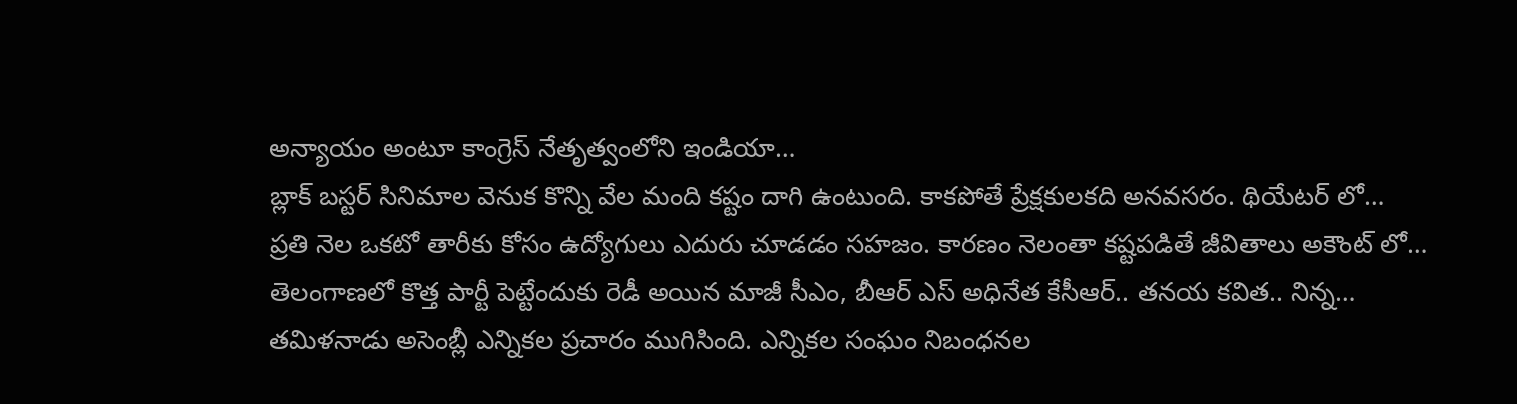అన్యాయం అంటూ కాంగ్రెస్ నేతృత్వంలోని ఇండియా…
బ్లాక్ బస్టర్ సినిమాల వెనుక కొన్ని వేల మంది కష్టం దాగి ఉంటుంది. కాకపోతే ప్రేక్షకులకది అనవసరం. థియేటర్ లో…
ప్రతి నెల ఒకటో తారీకు కోసం ఉద్యోగులు ఎదురు చూడడం సహజం. కారణం నెలంతా కష్టపడితే జీవితాలు అకౌంట్ లో…
తెలంగాణలో కొత్త పార్టీ పెట్టేందుకు రెడీ అయిన మాజీ సీఎం, బీఆర్ ఎస్ అధినేత కేసీఆర్.. తనయ కవిత.. నిన్న…
తమిళనాడు అసెంబ్లీ ఎన్నికల ప్రచారం ముగిసింది. ఎన్నికల సంఘం నిబంధనల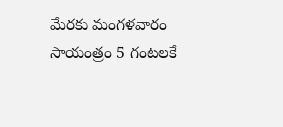మేరకు మంగళవారం సాయంత్రం 5 గంటలకే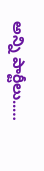అన్ని పార్టీలు..…